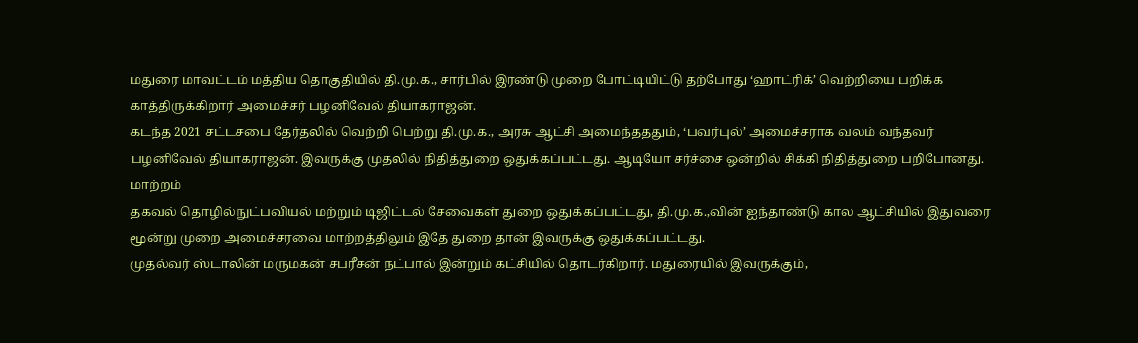மதுரை மாவட்டம் மத்திய தொகுதியில் தி.மு.க., சார்பில் இரண்டு முறை போட்டியிட்டு தற்போது ‘ஹாட்ரிக்’ வெற்றியை பறிக்க காத்திருக்கிறார் அமைச்சர் பழனிவேல் தியாகராஜன்.
கடந்த 2021 சட்டசபை தேர்தலில் வெற்றி பெற்று தி.மு.க., அரசு ஆட்சி அமைந்தததும், ‘பவர்புல்’ அமைச்சராக வலம் வந்தவர் பழனிவேல் தியாகராஜன். இவருக்கு முதலில் நிதித்துறை ஒதுக்கப்பட்டது. ஆடியோ சர்ச்சை ஒன்றில் சிக்கி நிதித்துறை பறிபோனது.
மாற்றம்
தகவல் தொழில்நுட்பவியல் மற்றும் டிஜிட்டல் சேவைகள் துறை ஒதுக்கப்பட்டது, தி.மு.க.,வின் ஐந்தாண்டு கால ஆட்சியில் இதுவரை மூன்று முறை அமைச்சரவை மாற்றத்திலும் இதே துறை தான் இவருக்கு ஒதுக்கப்பட்டது.
முதல்வர் ஸ்டாலின் மருமகன் சபரீசன் நட்பால் இன்றும் கட்சியில் தொடர்கிறார். மதுரையில் இவருக்கும்,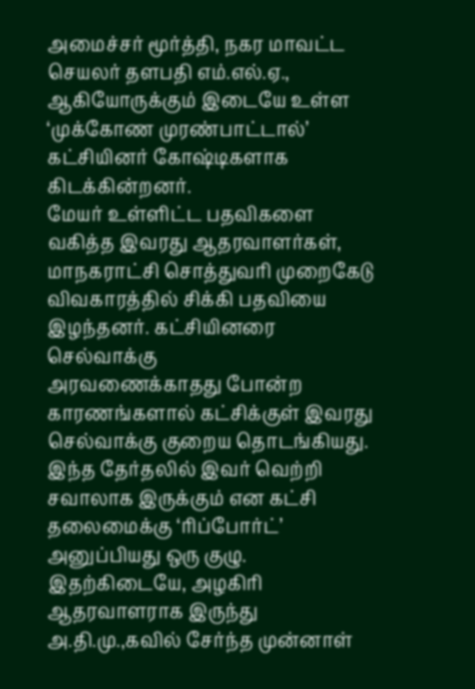அமைச்சர் மூர்த்தி, நகர மாவட்ட செயலர் தளபதி எம்.எல்.ஏ., ஆகியோருக்கும் இடையே உள்ள ‘முக்கோண முரண்பாட்டால்’ கட்சியினர் கோஷ்டிகளாக கிடக்கின்றனர்.
மேயர் உள்ளிட்ட பதவிகளை வகித்த இவரது ஆதரவாளர்கள், மாநகராட்சி சொத்துவரி முறைகேடு விவகாரத்தில் சிக்கி பதவியை இழந்தனர். கட்சியினரை
செல்வாக்கு
அரவணைக்காதது போன்ற காரணங்களால் கட்சிக்குள் இவரது செல்வாக்கு குறைய தொடங்கியது. இந்த தேர்தலில் இவர் வெற்றி சவாலாக இருக்கும் என கட்சி தலைமைக்கு ‘ரிப்போர்ட்’ அனுப்பியது ஒரு குழு.
இதற்கிடையே, அழகிரி ஆதரவாளராக இருந்து அ.தி.மு.,கவில் சேர்ந்த முன்னாள்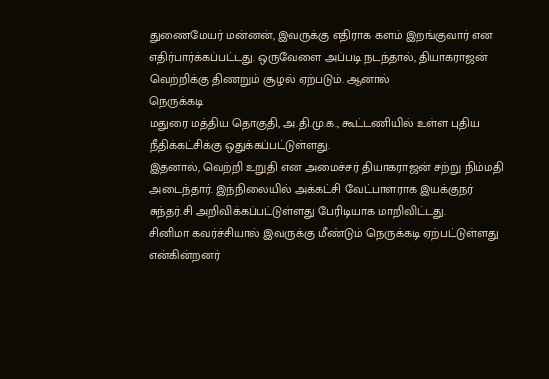துணைமேயர் மன்னன், இவருக்கு எதிராக களம் இறங்குவார் என எதிர்பார்க்கப்பட்டது. ஒருவேளை அப்படி நடந்தால், தியாகராஜன் வெற்றிக்கு திணறும் சூழல் ஏற்படும். ஆனால்
நெருக்கடி
மதுரை மத்திய தொகுதி, அ.தி.மு.க., கூட்டணியில் உள்ள புதிய நீதிக்கட்சிக்கு ஒதுக்கப்பட்டுள்ளது.
இதனால், வெற்றி உறுதி என அமைச்சர் தியாகராஜன் சற்று நிம்மதி அடைந்தார். இந்நிலையில் அக்கட்சி வேட்பாளராக இயக்குநர் சுந்தர்.சி அறிவிக்கப்பட்டுள்ளது பேரிடியாக மாறிவிட்டது.
சினிமா கவர்ச்சியால் இவருக்கு மீண்டும் நெருக்கடி ஏற்பட்டுள்ளது என்கின்றனர்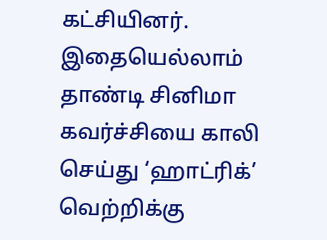கட்சியினர். இதையெல்லாம் தாண்டி சினிமா கவர்ச்சியை காலி செய்து ‘ஹாட்ரிக்’ வெற்றிக்கு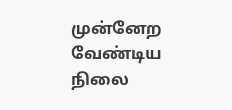முன்னேற வேண்டிய நிலை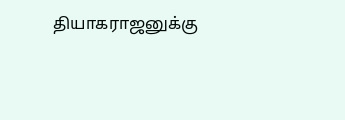தியாகராஜனுக்கு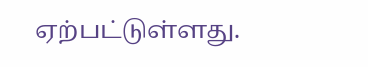ஏற்பட்டுள்ளது.